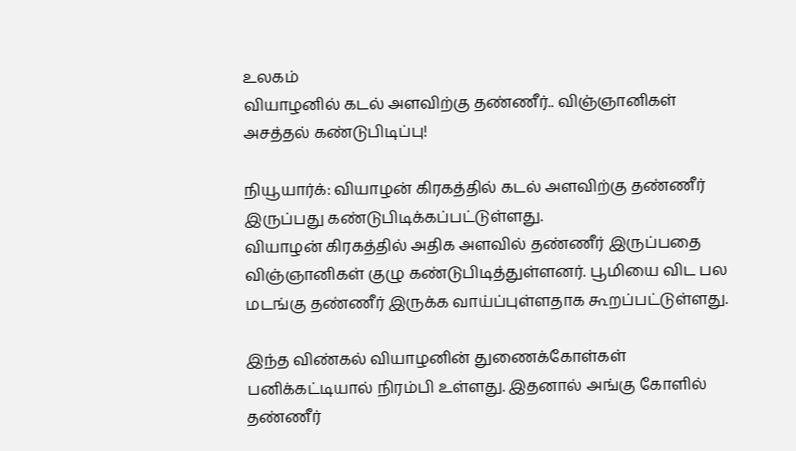உலகம்
வியாழனில் கடல் அளவிற்கு தண்ணீர்.. விஞ்ஞானிகள் அசத்தல் கண்டுபிடிப்பு!

நியூயார்க்: வியாழன் கிரகத்தில் கடல் அளவிற்கு தண்ணீர் இருப்பது கண்டுபிடிக்கப்பட்டுள்ளது.
வியாழன் கிரகத்தில் அதிக அளவில் தண்ணீர் இருப்பதை விஞ்ஞானிகள் குழு கண்டுபிடித்துள்ளனர். பூமியை விட பல மடங்கு தண்ணீர் இருக்க வாய்ப்புள்ளதாக கூறப்பட்டுள்ளது.

இந்த விண்கல் வியாழனின் துணைக்கோள்கள் பனிக்கட்டியால் நிரம்பி உள்ளது. இதனால் அங்கு கோளில் தண்ணீர்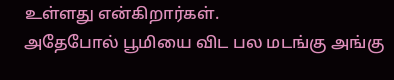உள்ளது என்கிறார்கள்.
அதேபோல் பூமியை விட பல மடங்கு அங்கு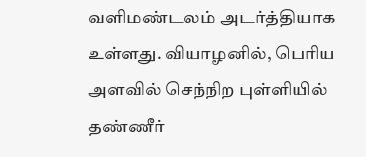வளிமண்டலம் அடர்த்தியாக உள்ளது. வியாழனில், பெரிய அளவில் செந்நிற புள்ளியில் தண்ணீர்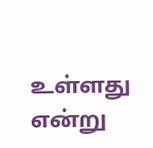உள்ளது என்று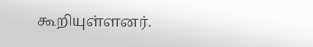கூறியுள்ளனர்.